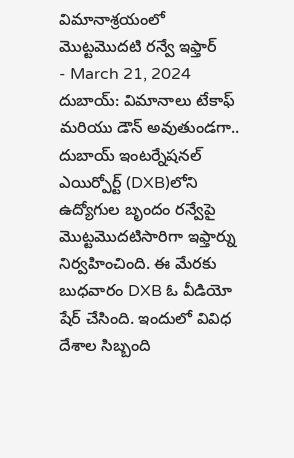విమానాశ్రయంలో మొట్టమొదటి రన్వే ఇఫ్తార్
- March 21, 2024
దుబాయ్: విమానాలు టేకాఫ్ మరియు డౌన్ అవుతుండగా.. దుబాయ్ ఇంటర్నేషనల్ ఎయిర్పోర్ట్ (DXB)లోని ఉద్యోగుల బృందం రన్వేపై మొట్టమొదటిసారిగా ఇఫ్తార్ను నిర్వహించింది. ఈ మేరకు బుధవారం DXB ఓ వీడియో షేర్ చేసింది. ఇందులో వివిధ దేశాల సిబ్బంది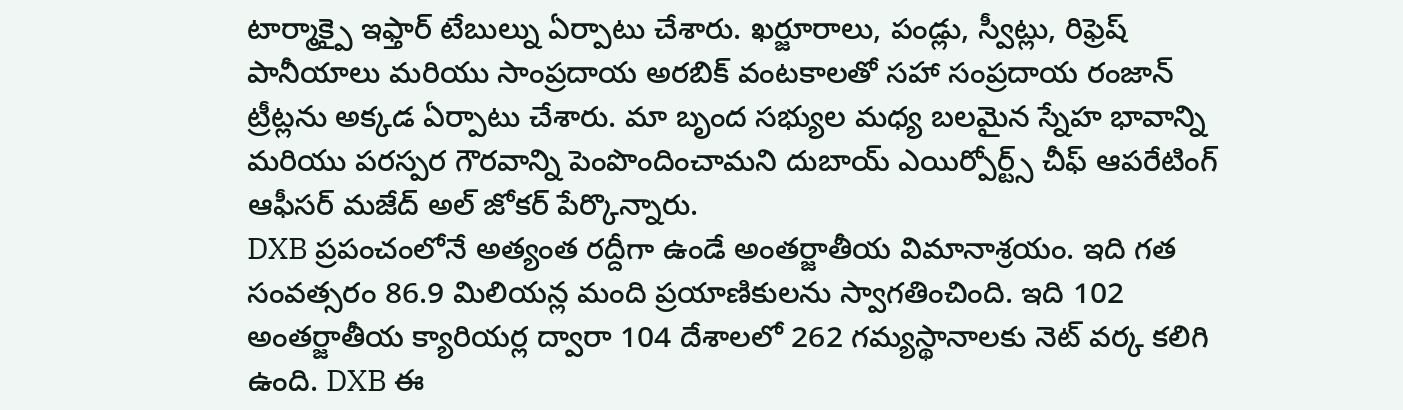టార్మాక్పై ఇఫ్తార్ టేబుల్ను ఏర్పాటు చేశారు. ఖర్జూరాలు, పండ్లు, స్వీట్లు, రిఫ్రెష్ పానీయాలు మరియు సాంప్రదాయ అరబిక్ వంటకాలతో సహా సంప్రదాయ రంజాన్ ట్రీట్లను అక్కడ ఏర్పాటు చేశారు. మా బృంద సభ్యుల మధ్య బలమైన స్నేహ భావాన్ని మరియు పరస్పర గౌరవాన్ని పెంపొందించామని దుబాయ్ ఎయిర్పోర్ట్స్ చీఫ్ ఆపరేటింగ్ ఆఫీసర్ మజేద్ అల్ జోకర్ పేర్కొన్నారు.
DXB ప్రపంచంలోనే అత్యంత రద్దీగా ఉండే అంతర్జాతీయ విమానాశ్రయం. ఇది గత సంవత్సరం 86.9 మిలియన్ల మంది ప్రయాణికులను స్వాగతించింది. ఇది 102 అంతర్జాతీయ క్యారియర్ల ద్వారా 104 దేశాలలో 262 గమ్యస్థానాలకు నెట్ వర్క కలిగి ఉంది. DXB ఈ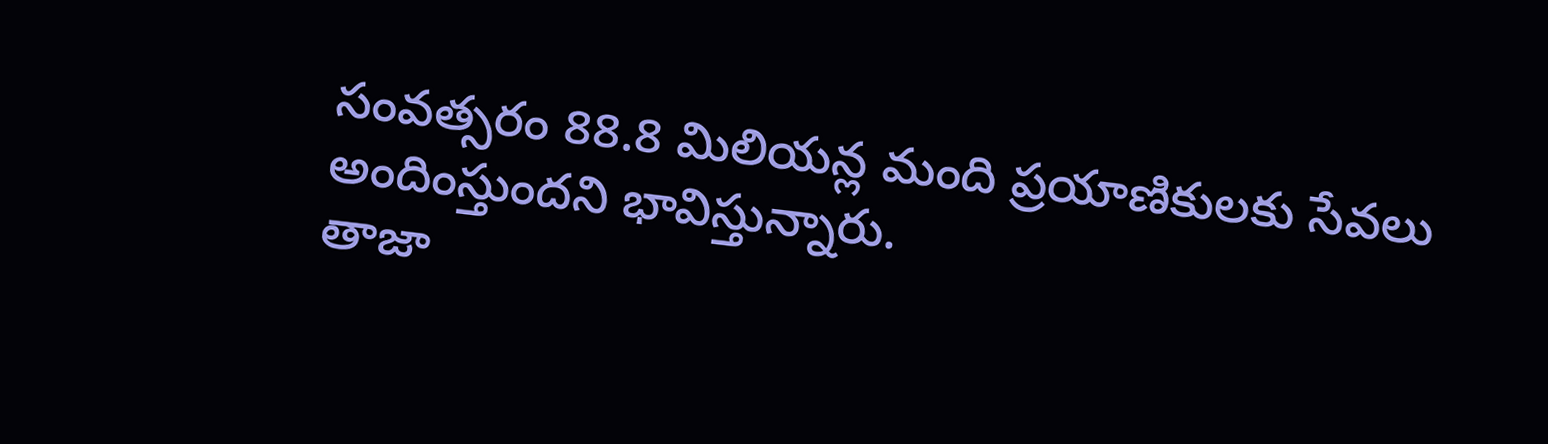సంవత్సరం 88.8 మిలియన్ల మంది ప్రయాణికులకు సేవలు అందింస్తుందని భావిస్తున్నారు.
తాజా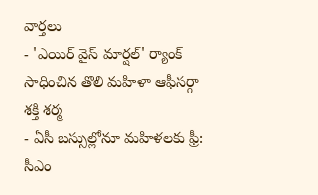వార్తలు
- 'ఎయిర్ వైస్ మార్షల్' ర్యాంక్ సాధించిన తొలి మహిళా ఆఫీసర్గా శక్తి శర్మ
- ఏసీ బస్సుల్లోనూ మహిళలకు ఫ్రీ: సీఎం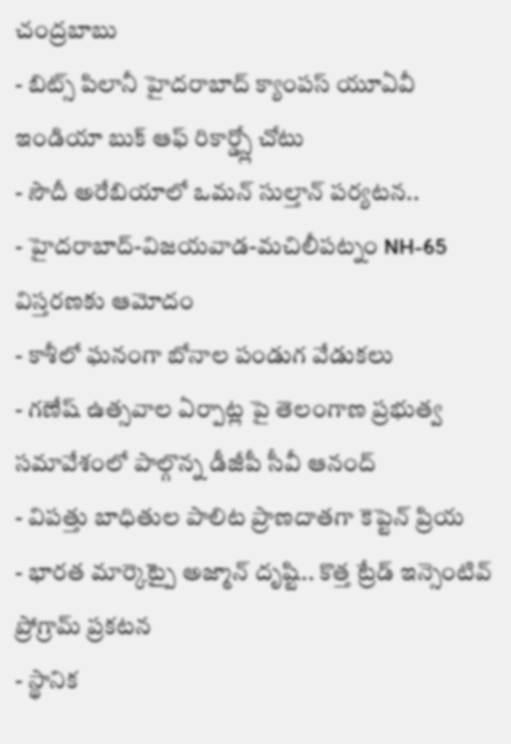చంద్రబాబు
- బిట్స్ పిలానీ హైదరాబాద్ క్యాంపస్ యూఏవీ ఇండియా బుక్ ఆఫ్ రికార్డ్స్లో చోటు
- సౌదీ అరేబియాలో ఒమన్ సుల్తాన్ పర్యటన..
- హైదరాబాద్-విజయవాడ-మచిలీపట్నం NH-65 విస్తరణకు ఆమోదం
- కాశీలో ఘనంగా బోనాల పండుగ వేడుకలు
- గణేష్ ఉత్సవాల ఏర్పాట్ల పై తెలంగాణ ప్రభుత్వ సమావేశంలో పాల్గొన్న డీజీపీ సీవీ ఆనంద్
- విపత్తు బాధితుల పాలిట ప్రాణదాతగా కెప్టెన్ ప్రియ
- భారత మార్కెట్పై అజ్మాన్ దృష్టి.. కొత్త ట్రేడ్ ఇన్సెంటివ్ ప్రోగ్రామ్ ప్రకటన
- స్థానిక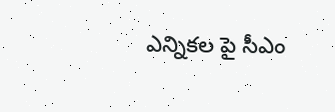ఎన్నికల పై సీఎం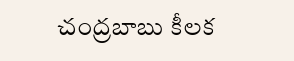చంద్రబాబు కీలక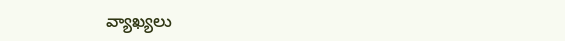వ్యాఖ్యలు